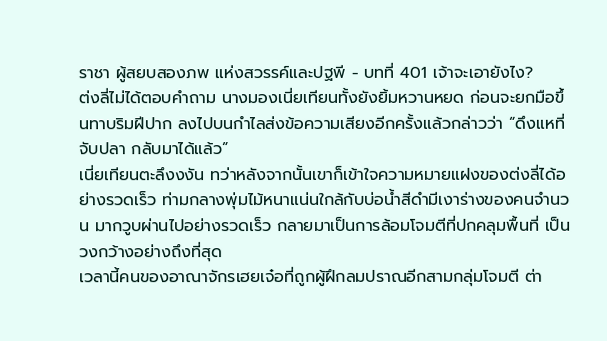ราชา ผู้สยบสองภพ แห่งสวรรค์และปฐพี - บทที่ 401 เจ้าจะเอายังไง?
ต่งลี่ไม่ได้ตอบคำถาม นางมองเนี่ยเทียนทั้งยังยิ้มหวานหยด ก่อนจะยกมือขึ้นทาบริมฝีปาก ลงไปบนกำไลส่งข้อความเสียงอีกครั้งแล้วกล่าวว่า “ดึงแหที่จับปลา กลับมาได้แล้ว”
เนี่ยเทียนตะลึงงงัน ทว่าหลังจากนั้นเขาก็เข้าใจความหมายแฝงของต่งลี่ได้อย่างรวดเร็ว ท่ามกลางพุ่มไม้หนาแน่นใกล้กับบ่อน้ำสีดำมีเงาร่างของคนจำนวน มากวูบผ่านไปอย่างรวดเร็ว กลายมาเป็นการล้อมโจมตีที่ปกคลุมพื้นที่ เป็นวงกว้างอย่างถึงที่สุด
เวลานี้คนของอาณาจักรเฮยเจ๋อที่ถูกผู้ฝึกลมปราณอีกสามกลุ่มโจมตี ต่า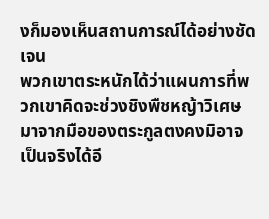งก็มองเห็นสถานการณ์ได้อย่างชัดเจน
พวกเขาตระหนักได้ว่าแผนการที่พวกเขาคิดจะช่วงชิงพืชหญ้าวิเศษ มาจากมือของตระกูลตงคงมิอาจเป็นจริงได้อี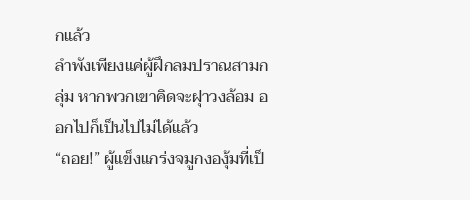กแล้ว
ลำพังเพียงแค่ผู้ฝึกลมปราณสามกลุ่ม หากพวกเขาคิดจะฝุาวงล้อม ออกไปก็เป็นไปไม่ได้แล้ว
“ถอย!” ผู้แข็งแกร่งจมูกงองุ้มที่เป็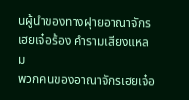นผู้นำของทางฝุายอาณาจักรเฮยเจ๋อร้อง คำรามเสียงแหลม
พวกคนของอาณาจักรเฮยเจ๋อ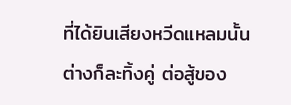ที่ได้ยินเสียงหวีดแหลมนั้นต่างก็ละทิ้งคู่ ต่อสู้ของ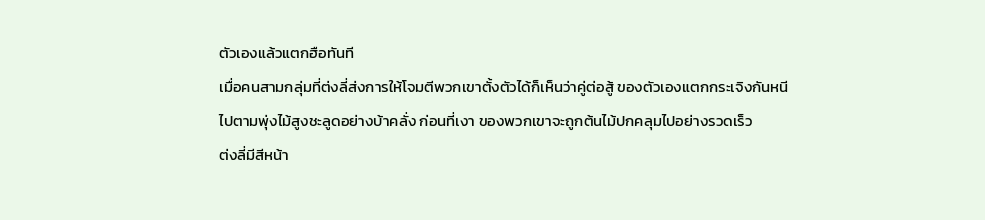ตัวเองแล้วแตกฮือทันที
เมื่อคนสามกลุ่มที่ต่งลี่ส่งการให้โจมตีพวกเขาตั้งตัวได้ก็เห็นว่าคู่ต่อสู้ ของตัวเองแตกกระเจิงกันหนีไปตามพุ่งไม้สูงชะลูดอย่างบ้าคลั่ง ก่อนที่เงา ของพวกเขาจะถูกต้นไม้ปกคลุมไปอย่างรวดเร็ว
ต่งลี่มีสีหน้า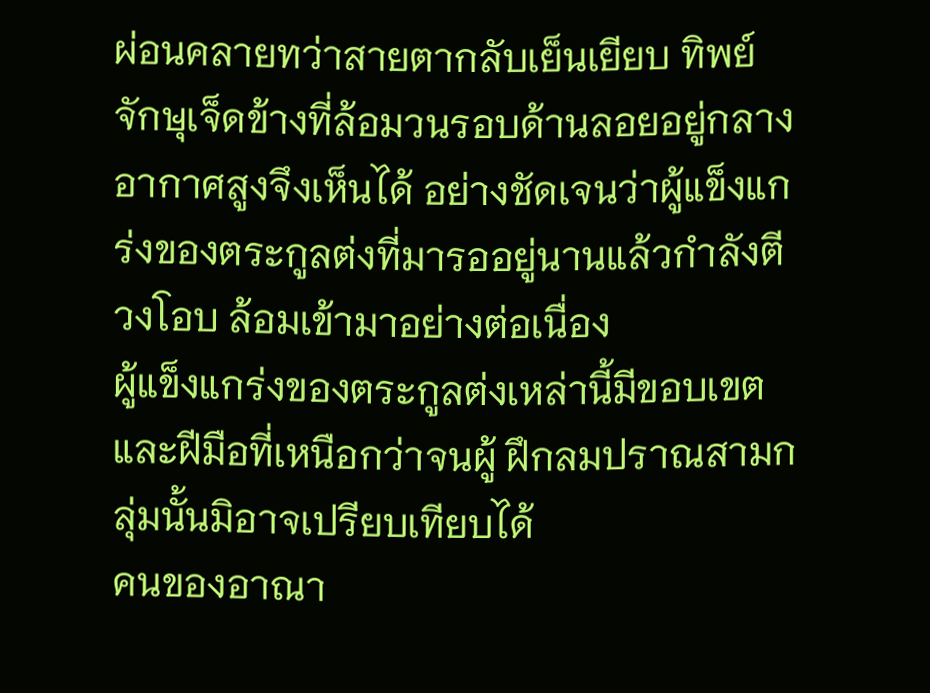ผ่อนคลายทว่าสายตากลับเย็นเยียบ ทิพย์จักษุเจ็ดข้างที่ล้อมวนรอบด้านลอยอยู่กลางอากาศสูงจึงเห็นได้ อย่างชัดเจนว่าผู้แข็งแกร่งของตระกูลต่งที่มารออยู่นานแล้วกำลังตีวงโอบ ล้อมเข้ามาอย่างต่อเนื่อง
ผู้แข็งแกร่งของตระกูลต่งเหล่านี้มีขอบเขตและฝีมือที่เหนือกว่าจนผู้ ฝึกลมปราณสามกลุ่มนั้นมิอาจเปรียบเทียบได้
คนของอาณา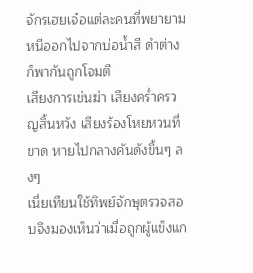จักรเฮยเจ๋อแต่ละคนที่พยายามหนีออกไปจากบ่อน้ำสี ดำต่างก็พากันถูกโจมตี
เสียงการเข่นฆ่า เสียงคร่ำครวญสิ้นหวัง เสียงร้องโหยหวนที่ขาด หายไปกลางคันดังขึ้นๆ ลงๆ
เนี่ยเทียนใช้ทิพย์จักษุตรวจสอบจึงมองเห็นว่าเมื่อถูกผู้แข็งแก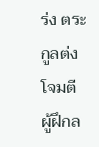ร่ง ตระกูลต่งโจมตี ผู้ฝึกล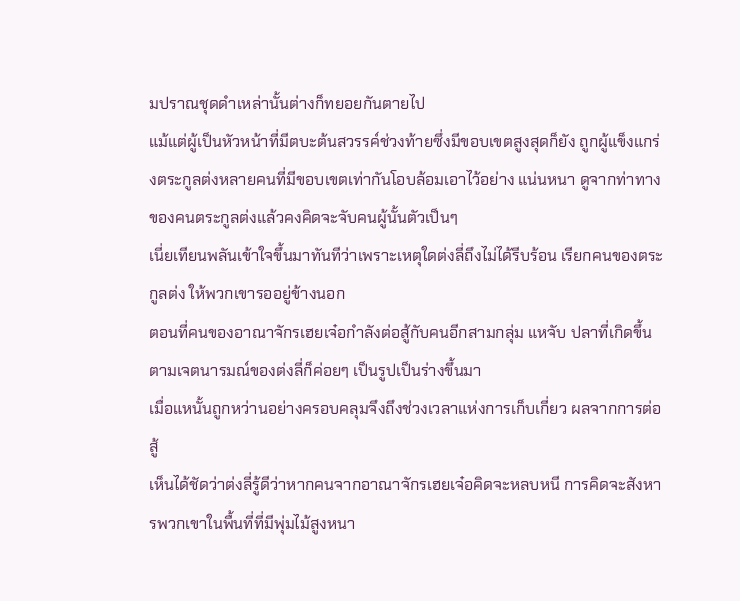มปราณชุดดำเหล่านั้นต่างก็ทยอยกันตายไป
แม้แต่ผู้เป็นหัวหน้าที่มีตบะต้นสวรรค์ช่วงท้ายซึ่งมีขอบเขตสูงสุดก็ยัง ถูกผู้แข็งแกร่งตระกูลต่งหลายคนที่มีขอบเขตเท่ากันโอบล้อมเอาไว้อย่าง แน่นหนา ดูจากท่าทางของคนตระกูลต่งแล้วคงคิดจะจับคนผู้นั้นตัวเป็นๆ
เนี่ยเทียนพลันเข้าใจขึ้นมาทันทีว่าเพราะเหตุใดต่งลี่ถึงไม่ได้รีบร้อน เรียกคนของตระกูลต่ง ให้พวกเขารออยู่ข้างนอก
ตอนที่คนของอาณาจักรเฮยเจ๋อกำลังต่อสู้กับคนอีกสามกลุ่ม แหจับ ปลาที่เกิดขึ้นตามเจตนารมณ์ของต่งลี่ก็ค่อยๆ เป็นรูปเป็นร่างขึ้นมา
เมื่อแหนั้นถูกหว่านอย่างครอบคลุมจึงถึงช่วงเวลาแห่งการเก็บเกี่ยว ผลจากการต่อสู้
เห็นได้ชัดว่าต่งลี่รู้ดีว่าหากคนจากอาณาจักรเฮยเจ๋อคิดจะหลบหนี การคิดจะสังหารพวกเขาในพื้นที่ที่มีพุ่มไม้สูงหนา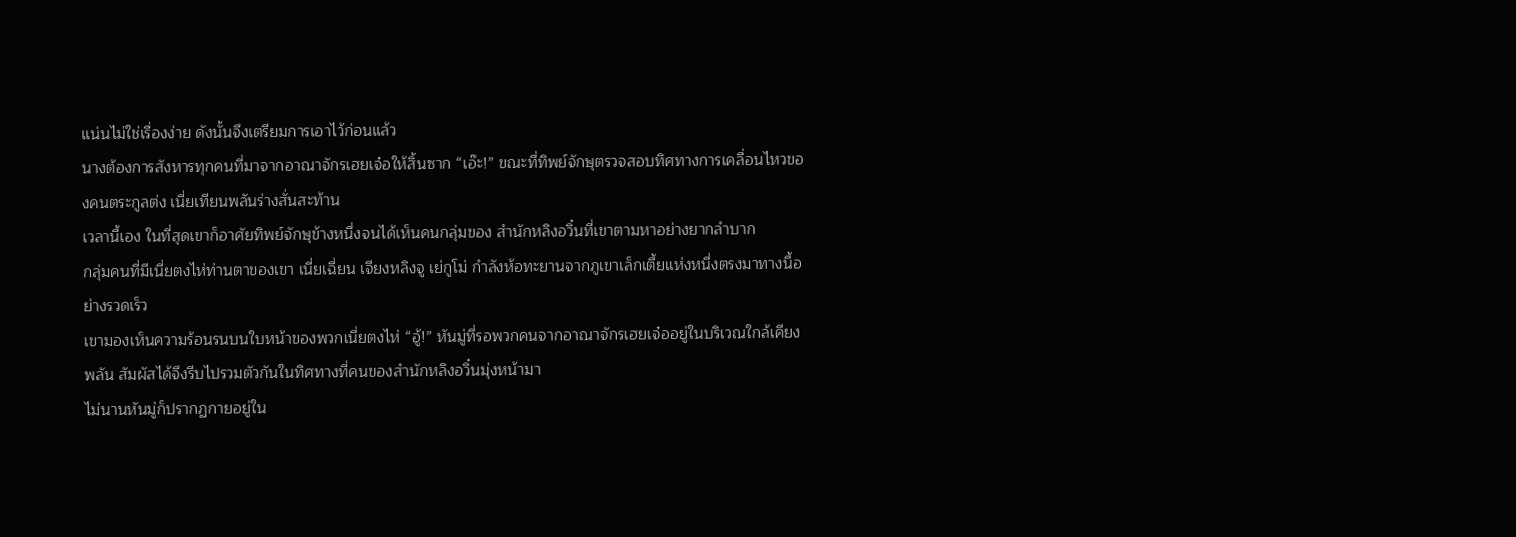แน่นไม่ใช่เรื่องง่าย ดังนั้นจึงเตรียมการเอาไว้ก่อนแล้ว
นางต้องการสังหารทุกคนที่มาจากอาณาจักรเฮยเจ๋อให้สิ้นซาก “เอ๊ะ!” ขณะที่ทิพย์จักษุตรวจสอบทิศทางการเคลื่อนไหวของคนตระกูลต่ง เนี่ยเทียนพลันร่างสั่นสะท้าน
เวลานี้เอง ในที่สุดเขาก็อาศัยทิพย์จักษุข้างหนึ่งจนได้เห็นคนกลุ่มของ สำนักหลิงอวิ๋นที่เขาตามหาอย่างยากลำบาก
กลุ่มคนที่มีเนี่ยตงไห่ท่านตาของเขา เนี่ยเฉี่ยน เจียงหลิงจู เย่กูโม่ กำลังห้อทะยานจากภูเขาเล็กเตี้ยแห่งหนึ่งตรงมาทางนี้อย่างรวดเร็ว
เขามองเห็นความร้อนรนบนใบหน้าของพวกเนี่ยตงไห่ “อู้!” หันมู่ที่รอพวกคนจากอาณาจักรเฮยเจ๋ออยู่ในบริเวณใกล้เคียงพลัน สัมผัสได้จึงรีบไปรวมตัวกันในทิศทางที่คนของสำนักหลิงอวิ๋นมุ่งหน้ามา
ไม่นานหันมู่ก็ปรากฏกายอยู่ใน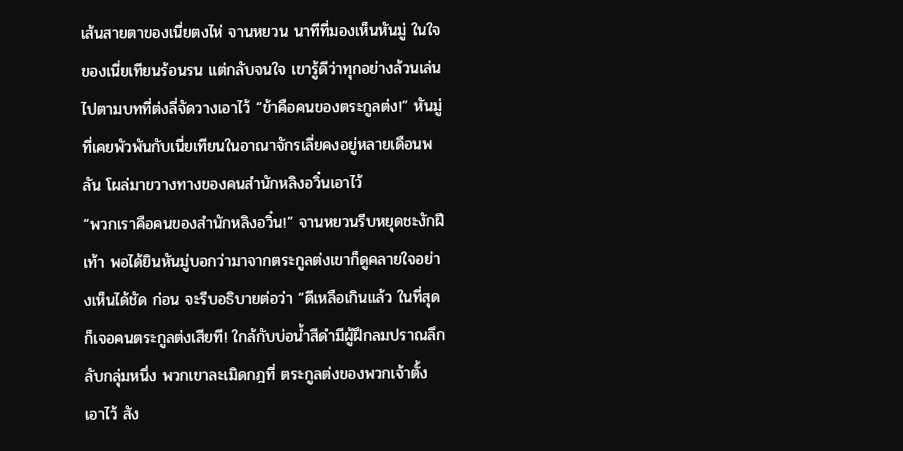เส้นสายตาของเนี่ยตงไห่ จานหยวน นาทีที่มองเห็นหันมู่ ในใจของเนี่ยเทียนร้อนรน แต่กลับจนใจ เขารู้ดีว่าทุกอย่างล้วนเล่นไปตามบทที่ต่งลี่จัดวางเอาไว้ “ข้าคือคนของตระกูลต่ง!” หันมู่ที่เคยพัวพันกับเนี่ยเทียนในอาณาจักรเลี่ยคงอยู่หลายเดือนพลัน โผล่มาขวางทางของคนสำนักหลิงอวิ๋นเอาไว้
“พวกเราคือคนของสำนักหลิงอวิ๋น!” จานหยวนรีบหยุดชะงักฝีเท้า พอได้ยินหันมู่บอกว่ามาจากตระกูลต่งเขาก็ดูคลายใจอย่างเห็นได้ชัด ก่อน จะรีบอธิบายต่อว่า “ดีเหลือเกินแล้ว ในที่สุดก็เจอคนตระกูลต่งเสียที! ใกล้กับบ่อน้ำสีดำมีผู้ฝึกลมปราณลึกลับกลุ่มหนึ่ง พวกเขาละเมิดกฎที่ ตระกูลต่งของพวกเจ้าตั้งเอาไว้ สัง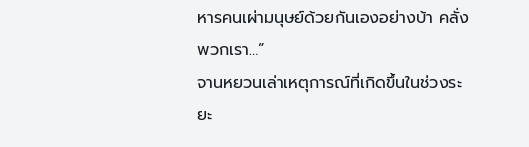หารคนเผ่ามนุษย์ด้วยกันเองอย่างบ้า คลั่ง พวกเรา…”
จานหยวนเล่าเหตุการณ์ที่เกิดขึ้นในช่วงระยะ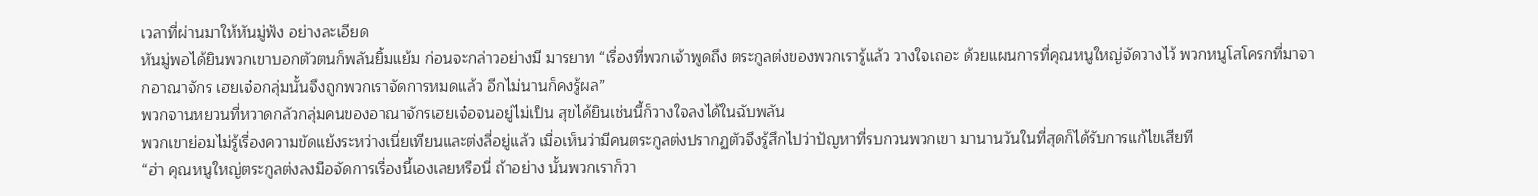เวลาที่ผ่านมาให้หันมู่ฟัง อย่างละเอียด
หันมู่พอได้ยินพวกเขาบอกตัวตนก็พลันยิ้มแย้ม ก่อนจะกล่าวอย่างมี มารยาท “เรื่องที่พวกเจ้าพูดถึง ตระกูลต่งของพวกเรารู้แล้ว วางใจเถอะ ด้วยแผนการที่คุณหนูใหญ่จัดวางไว้ พวกหนูโสโครกที่มาจากอาณาจักร เฮยเจ๋อกลุ่มนั้นจึงถูกพวกเราจัดการหมดแล้ว อีกไม่นานก็คงรู้ผล”
พวกจานหยวนที่หวาดกลัวกลุ่มคนของอาณาจักรเฮยเจ๋อจนอยู่ไม่เป็น สุขได้ยินเช่นนี้ก็วางใจลงได้ในฉับพลัน
พวกเขาย่อมไม่รู้เรื่องความขัดแย้งระหว่างเนี่ยเทียนและต่งลี่อยู่แล้ว เมื่อเห็นว่ามีคนตระกูลต่งปรากฏตัวจึงรู้สึกไปว่าปัญหาที่รบกวนพวกเขา มานานวันในที่สุดก็ได้รับการแก้ไขเสียที
“ฮ่า คุณหนูใหญ่ตระกูลต่งลงมือจัดการเรื่องนี้เองเลยหรือนี่ ถ้าอย่าง นั้นพวกเราก็วา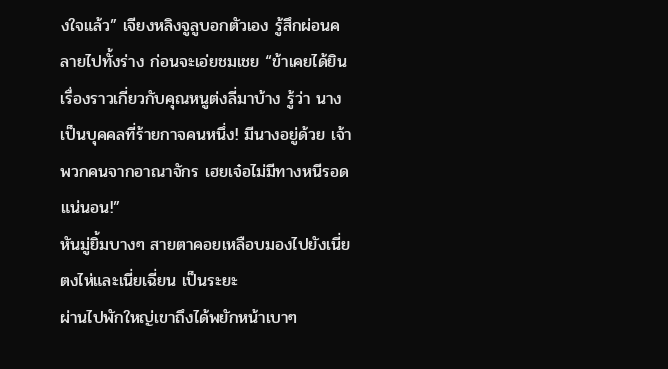งใจแล้ว” เจียงหลิงจูลูบอกตัวเอง รู้สึกผ่อนคลายไปทั้งร่าง ก่อนจะเอ่ยชมเชย “ข้าเคยได้ยินเรื่องราวเกี่ยวกับคุณหนูต่งลี่มาบ้าง รู้ว่า นางเป็นบุคคลที่ร้ายกาจคนหนึ่ง! มีนางอยู่ด้วย เจ้าพวกคนจากอาณาจักร เฮยเจ๋อไม่มีทางหนีรอดแน่นอน!”
หันมู่ยิ้มบางๆ สายตาคอยเหลือบมองไปยังเนี่ยตงไห่และเนี่ยเฉี่ยน เป็นระยะ
ผ่านไปพักใหญ่เขาถึงได้พยักหน้าเบาๆ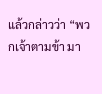แล้วกล่าวว่า “พวกเจ้าตามข้า มา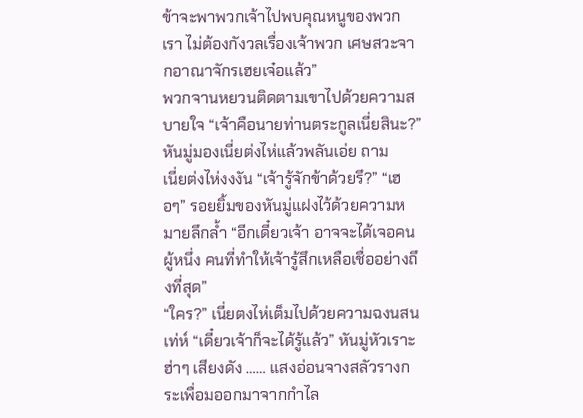ข้าจะพาพวกเจ้าไปพบคุณหนูของพวกเรา ไม่ต้องกังวลเรื่องเจ้าพวก เศษสวะจากอาณาจักรเฮยเจ๋อแล้ว”
พวกจานหยวนติดตามเขาไปด้วยความสบายใจ “เจ้าคือนายท่านตระกูลเนี่ยสินะ?” หันมู่มองเนี่ยต่งไห่แล้วพลันเอ่ย ถาม
เนี่ยต่งไห่งงงัน “เจ้ารู้จักข้าด้วยรึ?” “เฮอๆ” รอยยิ้มของหันมู่แฝงไว้ด้วยความหมายลึกล้ำ “อีกเดี๋ยวเจ้า อาจจะได้เจอคนผู้หนึ่ง คนที่ทำให้เจ้ารู้สึกเหลือเชื่ออย่างถึงที่สุด”
“ใคร?” เนี่ยตงไห่เต็มไปด้วยความฉงนสนเท่ห์ “เดี๋ยวเจ้าก็จะได้รู้แล้ว” หันมู่หัวเราะฮ่าๆ เสียงดัง …… แสงอ่อนจางสลัวรางกระเพื่อมออกมาจากกำไล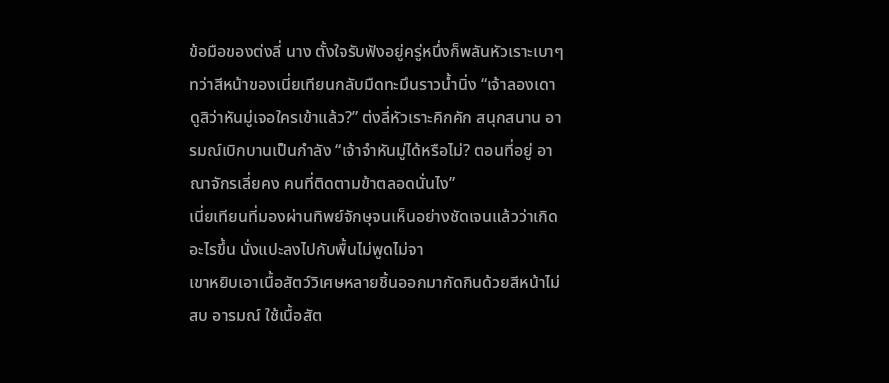ข้อมือของต่งลี่ นาง ตั้งใจรับฟังอยู่ครู่หนึ่งก็พลันหัวเราะเบาๆ
ทว่าสีหน้าของเนี่ยเทียนกลับมืดทะมึนราวน้ำนิ่ง “เจ้าลองเดาดูสิว่าหันมู่เจอใครเข้าแล้ว?” ต่งลี่หัวเราะคิกคัก สนุกสนาน อารมณ์เบิกบานเป็นกำลัง “เจ้าจำหันมู่ได้หรือไม่? ตอนที่อยู่ อาณาจักรเลี่ยคง คนที่ติดตามข้าตลอดนั่นไง”
เนี่ยเทียนที่มองผ่านทิพย์จักษุจนเห็นอย่างชัดเจนแล้วว่าเกิดอะไรขึ้น นั่งแปะลงไปกับพื้นไม่พูดไม่จา
เขาหยิบเอาเนื้อสัตว์วิเศษหลายชิ้นออกมากัดกินด้วยสีหน้าไม่สบ อารมณ์ ใช้เนื้อสัต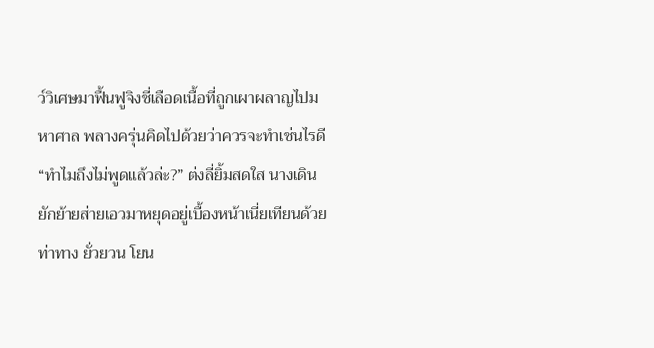ว์วิเศษมาฟื้นฟูจิงชี่เลือดเนื้อที่ถูกเผาผลาญไปมหาศาล พลางครุ่นคิดไปด้วยว่าควรจะทำเช่นไรดี
“ทำไมถึงไม่พูดแล้วล่ะ?” ต่งลี่ยิ้มสดใส นางเดินยักย้ายส่ายเอวมาหยุดอยู่เบื้องหน้าเนี่ยเทียนด้วยท่าทาง ยั่วยวน โยน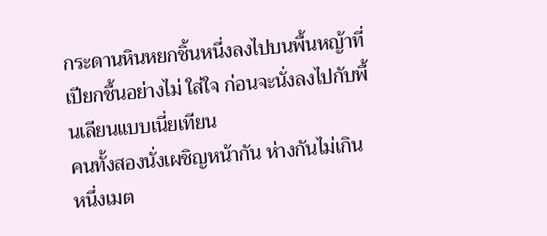กระดานหินหยกชิ้นหนึ่งลงไปบนพื้นหญ้าที่เปียกชื้นอย่างไม่ ใส่ใจ ก่อนจะนั่งลงไปกับพื้นเลียนแบบเนี่ยเทียน
คนทั้งสองนั่งเผชิญหน้ากัน ห่างกันไม่เกินหนึ่งเมต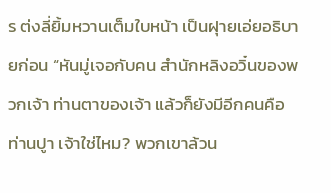ร ต่งลี่ยิ้มหวานเต็มใบหน้า เป็นฝุายเอ่ยอธิบายก่อน “หันมู่เจอกับคน สำนักหลิงอวิ๋นของพวกเจ้า ท่านตาของเจ้า แล้วก็ยังมีอีกคนคือท่านปูา เจ้าใช่ไหม? พวกเขาล้วน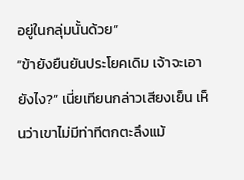อยู่ในกลุ่มนั้นด้วย”
“ข้ายังยืนยันประโยคเดิม เจ้าจะเอายังไง?” เนี่ยเทียนกล่าวเสียงเย็น เห็นว่าเขาไม่มีท่าทีตกตะลึงแม้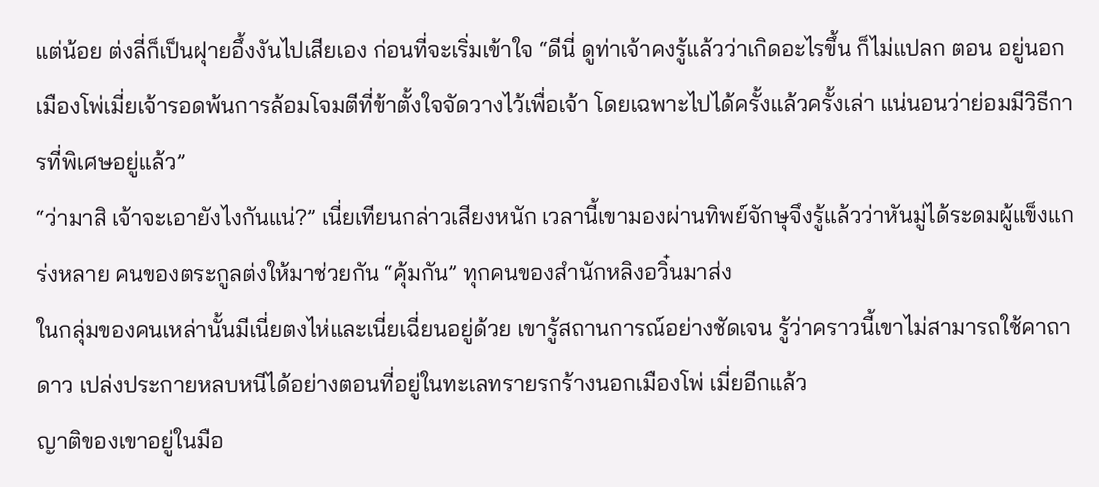แต่น้อย ต่งลี่ก็เป็นฝุายอึ้งงันไปเสียเอง ก่อนที่จะเริ่มเข้าใจ “ดีนี่ ดูท่าเจ้าคงรู้แล้วว่าเกิดอะไรขึ้น ก็ไม่แปลก ตอน อยู่นอกเมืองโพ่เมี่ยเจ้ารอดพ้นการล้อมโจมตีที่ข้าตั้งใจจัดวางไว้เพื่อเจ้า โดยเฉพาะไปได้ครั้งแล้วครั้งเล่า แน่นอนว่าย่อมมีวิธีการที่พิเศษอยู่แล้ว”
“ว่ามาสิ เจ้าจะเอายังไงกันแน่?” เนี่ยเทียนกล่าวเสียงหนัก เวลานี้เขามองผ่านทิพย์จักษุจึงรู้แล้วว่าหันมู่ได้ระดมผู้แข็งแกร่งหลาย คนของตระกูลต่งให้มาช่วยกัน “คุ้มกัน” ทุกคนของสำนักหลิงอวิ๋นมาส่ง
ในกลุ่มของคนเหล่านั้นมีเนี่ยตงไห่และเนี่ยเฉี่ยนอยู่ด้วย เขารู้สถานการณ์อย่างชัดเจน รู้ว่าคราวนี้เขาไม่สามารถใช้คาถาดาว เปล่งประกายหลบหนีได้อย่างตอนที่อยู่ในทะเลทรายรกร้างนอกเมืองโพ่ เมี่ยอีกแล้ว
ญาติของเขาอยู่ในมือ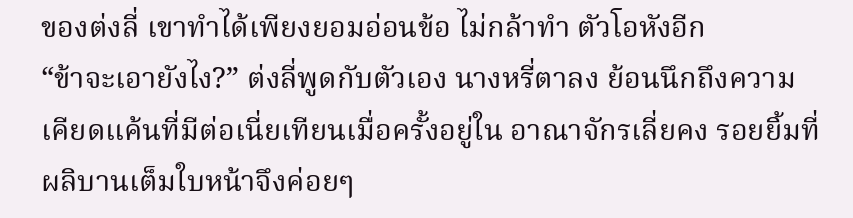ของต่งลี่ เขาทำได้เพียงยอมอ่อนข้อ ไม่กล้าทำ ตัวโอหังอีก
“ข้าจะเอายังไง?” ต่งลี่พูดกับตัวเอง นางหรี่ตาลง ย้อนนึกถึงความเคียดแค้นที่มีต่อเนี่ยเทียนเมื่อครั้งอยู่ใน อาณาจักรเลี่ยคง รอยยิ้มที่ผลิบานเต็มใบหน้าจึงค่อยๆ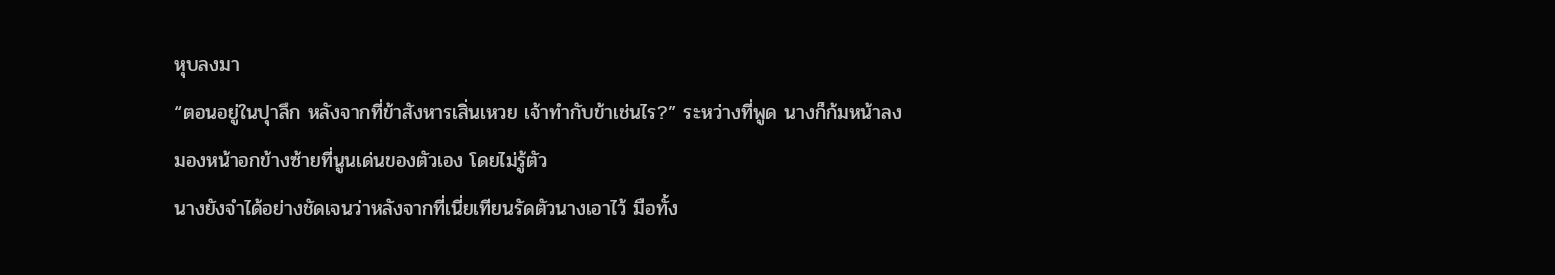หุบลงมา
“ตอนอยู่ในปุาลึก หลังจากที่ข้าสังหารเสิ่นเหวย เจ้าทำกับข้าเช่นไร?” ระหว่างที่พูด นางก็ก้มหน้าลงมองหน้าอกข้างซ้ายที่นูนเด่นของตัวเอง โดยไม่รู้ตัว
นางยังจำได้อย่างชัดเจนว่าหลังจากที่เนี่ยเทียนรัดตัวนางเอาไว้ มือทั้ง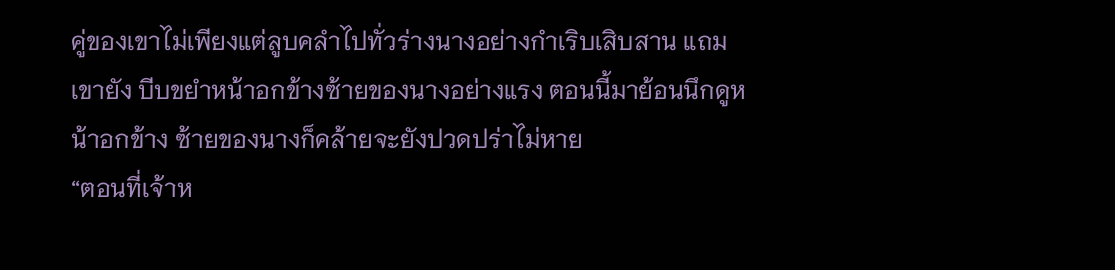คู่ของเขาไม่เพียงแต่ลูบคลำไปทั่วร่างนางอย่างกำเริบเสิบสาน แถมเขายัง บีบขยำหน้าอกข้างซ้ายของนางอย่างแรง ตอนนี้มาย้อนนึกดูหน้าอกข้าง ซ้ายของนางก็คล้ายจะยังปวดปร่าไม่หาย
“ตอนที่เจ้าห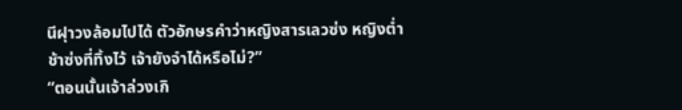นีฝุาวงล้อมไปได้ ตัวอักษรคำว่าหญิงสารเลวซ่ง หญิงต่ำ ช้าซ่งที่ทิ้งไว้ เจ้ายังจำได้หรือไม่?”
“ตอนนั้นเจ้าล่วงเกิ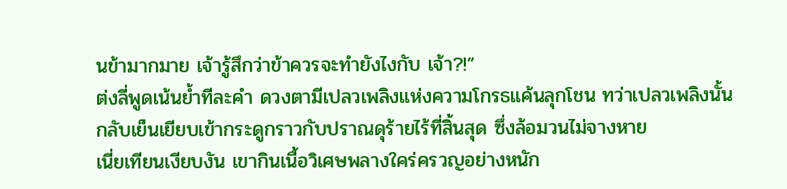นข้ามากมาย เจ้ารู้สึกว่าข้าควรจะทำยังไงกับ เจ้า?!”
ต่งลี่พูดเน้นย้ำทีละคำ ดวงตามีเปลวเพลิงแห่งความโกรธแค้นลุกโชน ทว่าเปลวเพลิงนั้นกลับเย็นเยียบเข้ากระดูกราวกับปราณดุร้ายไร้ที่สิ้นสุด ซึ่งล้อมวนไม่จางหาย
เนี่ยเทียนเงียบงัน เขากินเนื้อวิเศษพลางใคร่ครวญอย่างหนัก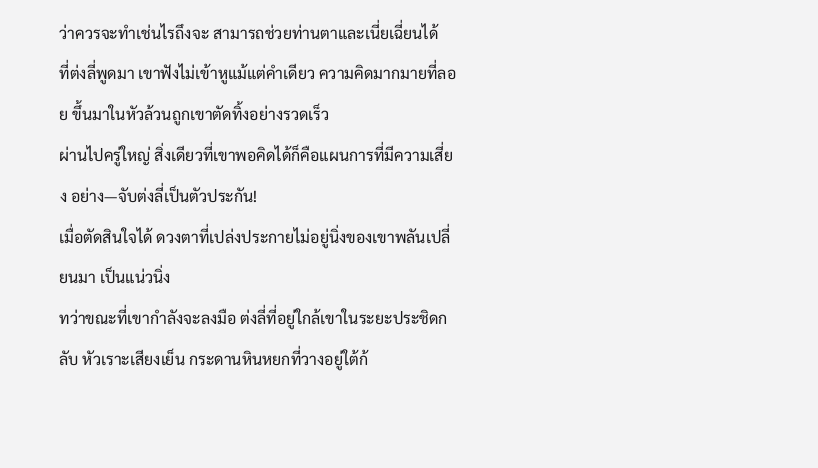ว่าควรจะทำเช่นไรถึงจะ สามารถช่วยท่านตาและเนี่ยเฉี่ยนได้
ที่ต่งลี่พูดมา เขาฟังไม่เข้าหูแม้แต่คำเดียว ความคิดมากมายที่ลอย ขึ้นมาในหัวล้วนถูกเขาตัดทิ้งอย่างรวดเร็ว
ผ่านไปครู่ใหญ่ สิ่งเดียวที่เขาพอคิดได้ก็คือแผนการที่มีความเสี่ยง อย่าง—จับต่งลี่เป็นตัวประกัน!
เมื่อตัดสินใจได้ ดวงตาที่เปล่งประกายไม่อยู่นิ่งของเขาพลันเปลี่ยนมา เป็นแน่วนิ่ง
ทว่าขณะที่เขากำลังจะลงมือ ต่งลี่ที่อยู่ใกล้เขาในระยะประชิดกลับ หัวเราะเสียงเย็น กระดานหินหยกที่วางอยู่ใต้ก้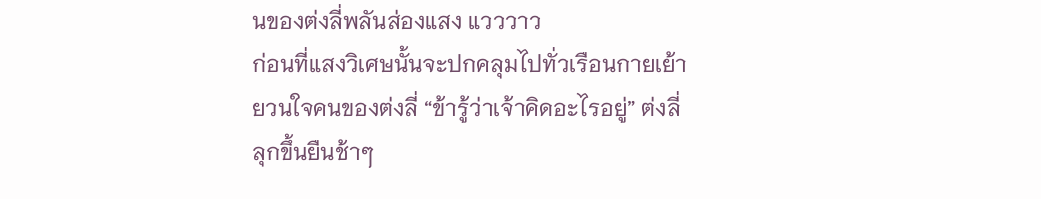นของต่งลี่พลันส่องแสง แวววาว
ก่อนที่แสงวิเศษนั้นจะปกคลุมไปทั่วเรือนกายเย้ายวนใจคนของต่งลี่ “ข้ารู้ว่าเจ้าคิดอะไรอยู่” ต่งลี่ลุกขึ้นยืนช้าๆ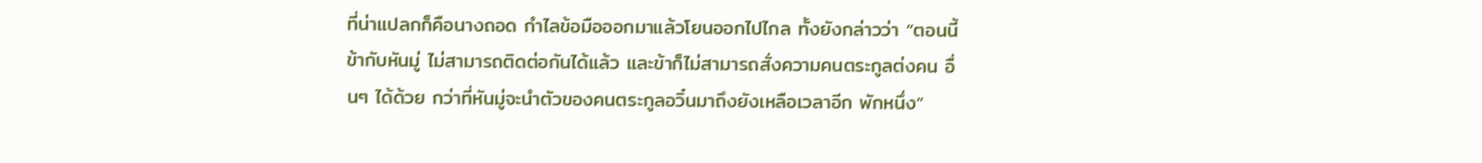ที่น่าแปลกก็คือนางถอด กำไลข้อมือออกมาแล้วโยนออกไปไกล ทั้งยังกล่าวว่า “ตอนนี้ข้ากับหันมู่ ไม่สามารถติดต่อกันได้แล้ว และข้าก็ไม่สามารถสั่งความคนตระกูลต่งคน อื่นๆ ได้ด้วย กว่าที่หันมู่จะนำตัวของคนตระกูลอวิ๋นมาถึงยังเหลือเวลาอีก พักหนึ่ง”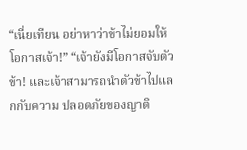“เนี่ยเทียน อย่าหาว่าข้าไม่ยอมให้โอกาสเจ้า!” “เจ้ายังมีโอกาสจับตัวข้า! และเจ้าสามารถนำตัวข้าไปแลกกับความ ปลอดภัยของญาติ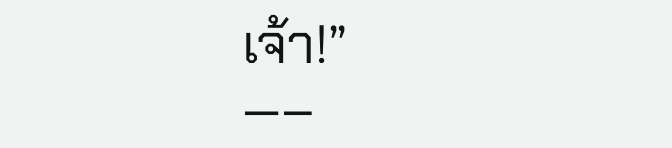เจ้า!”
—–